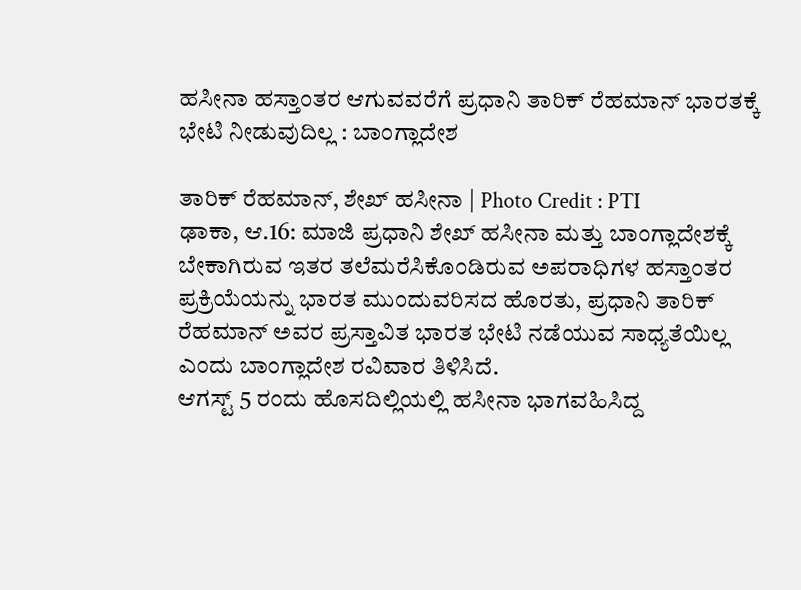ಹಸೀನಾ ಹಸ್ತಾಂತರ ಆಗುವವರೆಗೆ ಪ್ರಧಾನಿ ತಾರಿಕ್ ರೆಹಮಾನ್ ಭಾರತಕ್ಕೆ ಭೇಟಿ ನೀಡುವುದಿಲ್ಲ : ಬಾಂಗ್ಲಾದೇಶ

ತಾರಿಕ್ ರೆಹಮಾನ್, ಶೇಖ್ ಹಸೀನಾ | Photo Credit : PTI
ಢಾಕಾ, ಆ.16: ಮಾಜಿ ಪ್ರಧಾನಿ ಶೇಖ್ ಹಸೀನಾ ಮತ್ತು ಬಾಂಗ್ಲಾದೇಶಕ್ಕೆ ಬೇಕಾಗಿರುವ ಇತರ ತಲೆಮರೆಸಿಕೊಂಡಿರುವ ಅಪರಾಧಿಗಳ ಹಸ್ತಾಂತರ ಪ್ರಕ್ರಿಯೆಯನ್ನು ಭಾರತ ಮುಂದುವರಿಸದ ಹೊರತು, ಪ್ರಧಾನಿ ತಾರಿಕ್ ರೆಹಮಾನ್ ಅವರ ಪ್ರಸ್ತಾವಿತ ಭಾರತ ಭೇಟಿ ನಡೆಯುವ ಸಾಧ್ಯತೆಯಿಲ್ಲ ಎಂದು ಬಾಂಗ್ಲಾದೇಶ ರವಿವಾರ ತಿಳಿಸಿದೆ.
ಆಗಸ್ಟ್ 5 ರಂದು ಹೊಸದಿಲ್ಲಿಯಲ್ಲಿ ಹಸೀನಾ ಭಾಗವಹಿಸಿದ್ದ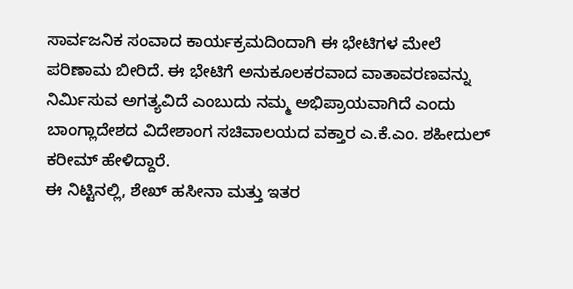ಸಾರ್ವಜನಿಕ ಸಂವಾದ ಕಾರ್ಯಕ್ರಮದಿಂದಾಗಿ ಈ ಭೇಟಿಗಳ ಮೇಲೆ ಪರಿಣಾಮ ಬೀರಿದೆ. ಈ ಭೇಟಿಗೆ ಅನುಕೂಲಕರವಾದ ವಾತಾವರಣವನ್ನು ನಿರ್ಮಿಸುವ ಅಗತ್ಯವಿದೆ ಎಂಬುದು ನಮ್ಮ ಅಭಿಪ್ರಾಯವಾಗಿದೆ ಎಂದು ಬಾಂಗ್ಲಾದೇಶದ ವಿದೇಶಾಂಗ ಸಚಿವಾಲಯದ ವಕ್ತಾರ ಎ.ಕೆ.ಎಂ. ಶಹೀದುಲ್ ಕರೀಮ್ ಹೇಳಿದ್ದಾರೆ.
ಈ ನಿಟ್ಟಿನಲ್ಲಿ, ಶೇಖ್ ಹಸೀನಾ ಮತ್ತು ಇತರ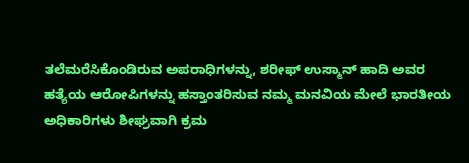ತಲೆಮರೆಸಿಕೊಂಡಿರುವ ಅಪರಾಧಿಗಳನ್ನು, ಶರೀಫ್ ಉಸ್ಮಾನ್ ಹಾದಿ ಅವರ ಹತ್ಯೆಯ ಆರೋಪಿಗಳನ್ನು ಹಸ್ತಾಂತರಿಸುವ ನಮ್ಮ ಮನವಿಯ ಮೇಲೆ ಭಾರತೀಯ ಅಧಿಕಾರಿಗಳು ಶೀಘ್ರವಾಗಿ ಕ್ರಮ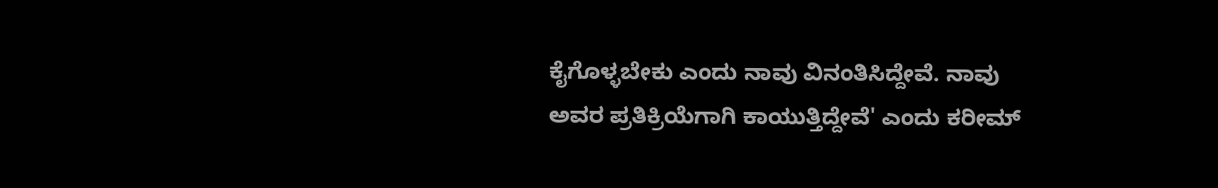ಕೈಗೊಳ್ಳಬೇಕು ಎಂದು ನಾವು ವಿನಂತಿಸಿದ್ದೇವೆ. ನಾವು ಅವರ ಪ್ರತಿಕ್ರಿಯೆಗಾಗಿ ಕಾಯುತ್ತಿದ್ದೇವೆ' ಎಂದು ಕರೀಮ್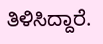ತಿಳಿಸಿದ್ದಾರೆ.